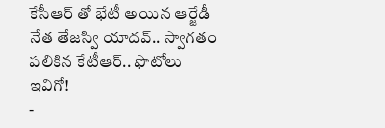కేసీఆర్ తో భేటీ అయిన ఆర్జేడీ నేత తేజస్వి యాదవ్.. స్వాగతం పలికిన కేటీఆర్.. ఫొటోలు ఇవిగో!
-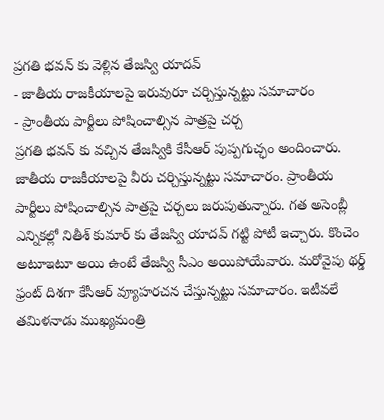ప్రగతి భవన్ కు వెళ్లిన తేజస్వి యాదవ్
- జాతీయ రాజకీయాలపై ఇరువురూ చర్చిస్తున్నట్టు సమాచారం
- ప్రాంతీయ పార్టీలు పోషించాల్సిన పాత్రపై చర్చ
ప్రగతి భవన్ కు వచ్చిన తేజస్వికి కేసీఆర్ పుప్పగుచ్ఛం అందించారు. జాతీయ రాజకీయాలపై వీరు చర్చిస్తున్నట్టు సమాచారం. ప్రాంతీయ పార్టీలు పోషించాల్సిన పాత్రపై చర్చలు జరుపుతున్నారు. గత అసెంబ్లీ ఎన్నికల్లో నితీశ్ కుమార్ కు తేజస్వి యాదవ్ గట్టి పోటీ ఇచ్చారు. కొంచెం అటూఇటూ అయి ఉంటే తేజస్వి సీఎం అయిపోయేవారు. మరోవైపు థర్డ్ ఫ్రంట్ దిశగా కేసీఆర్ వ్యూహరచన చేస్తున్నట్టు సమాచారం. ఇటీవలే తమిళనాడు ముఖ్యమంత్రి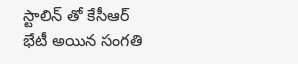స్టాలిన్ తో కేసీఆర్ భేటీ అయిన సంగతి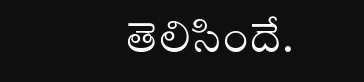తెలిసిందే.